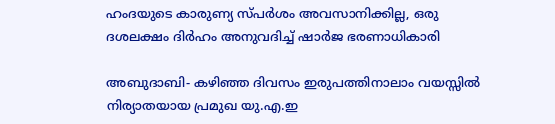ഹംദയുടെ കാരുണ്യ സ്പര്‍ശം അവസാനിക്കില്ല, ഒരു ദശലക്ഷം ദിര്‍ഹം അനുവദിച്ച് ഷാര്‍ജ ഭരണാധികാരി

അബുദാബി- കഴിഞ്ഞ ദിവസം ഇരുപത്തിനാലാം വയസ്സില്‍ നിര്യാതയായ പ്രമുഖ യു.എ.ഇ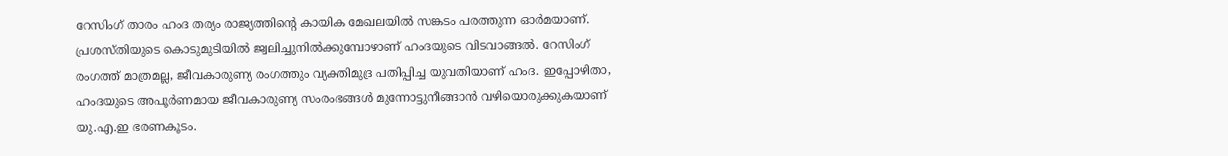റേസിംഗ് താരം ഹംദ തര്യം രാജ്യത്തിന്റെ കായിക മേഖലയില്‍ സങ്കടം പരത്തുന്ന ഓര്‍മയാണ്. പ്രശസ്തിയുടെ കൊടുമുടിയില്‍ ജ്വലിച്ചുനില്‍ക്കുമ്പോഴാണ് ഹംദയുടെ വിടവാങ്ങല്‍. റേസിംഗ് രംഗത്ത് മാത്രമല്ല, ജീവകാരുണ്യ രംഗത്തും വ്യക്തിമുദ്ര പതിപ്പിച്ച യുവതിയാണ് ഹംദ. ഇപ്പോഴിതാ, ഹംദയുടെ അപൂര്‍ണമായ ജീവകാരുണ്യ സംരംഭങ്ങള്‍ മുന്നോട്ടുനീങ്ങാന്‍ വഴിയൊരുക്കുകയാണ് യു.എ.ഇ ഭരണകൂടം.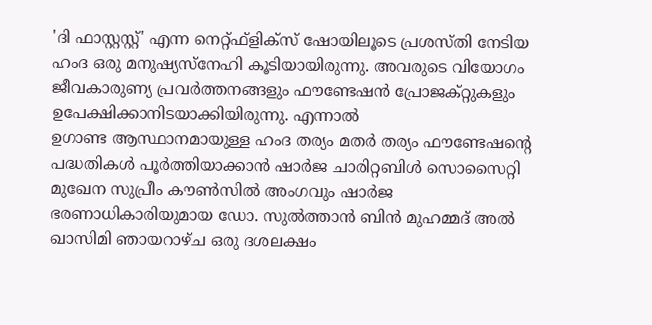'ദി ഫാസ്റ്റസ്റ്റ്' എന്ന നെറ്റ്ഫ്‌ളിക്‌സ് ഷോയിലൂടെ പ്രശസ്തി നേടിയ ഹംദ ഒരു മനുഷ്യസ്‌നേഹി കൂടിയായിരുന്നു. അവരുടെ വിയോഗം ജീവകാരുണ്യ പ്രവര്‍ത്തനങ്ങളും ഫൗണ്ടേഷന്‍ പ്രോജക്റ്റുകളും ഉപേക്ഷിക്കാനിടയാക്കിയിരുന്നു. എന്നാല്‍
ഉഗാണ്ട ആസ്ഥാനമായുള്ള ഹംദ തര്യം മതര്‍ തര്യം ഫൗണ്ടേഷന്റെ പദ്ധതികള്‍ പൂര്‍ത്തിയാക്കാന്‍ ഷാര്‍ജ ചാരിറ്റബിള്‍ സൊസൈറ്റി മുഖേന സുപ്രീം കൗണ്‍സില്‍ അംഗവും ഷാര്‍ജ ഭരണാധികാരിയുമായ ഡോ. സുല്‍ത്താന്‍ ബിന്‍ മുഹമ്മദ് അല്‍ ഖാസിമി ഞായറാഴ്ച ഒരു ദശലക്ഷം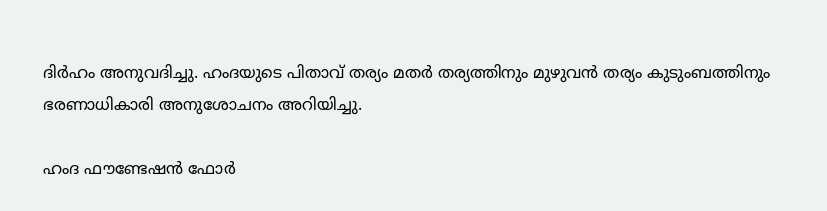ദിര്‍ഹം അനുവദിച്ചു. ഹംദയുടെ പിതാവ് തര്യം മതര്‍ തര്യത്തിനും മുഴുവന്‍ തര്യം കുടുംബത്തിനും ഭരണാധികാരി അനുശോചനം അറിയിച്ചു.

ഹംദ ഫൗണ്ടേഷന്‍ ഫോര്‍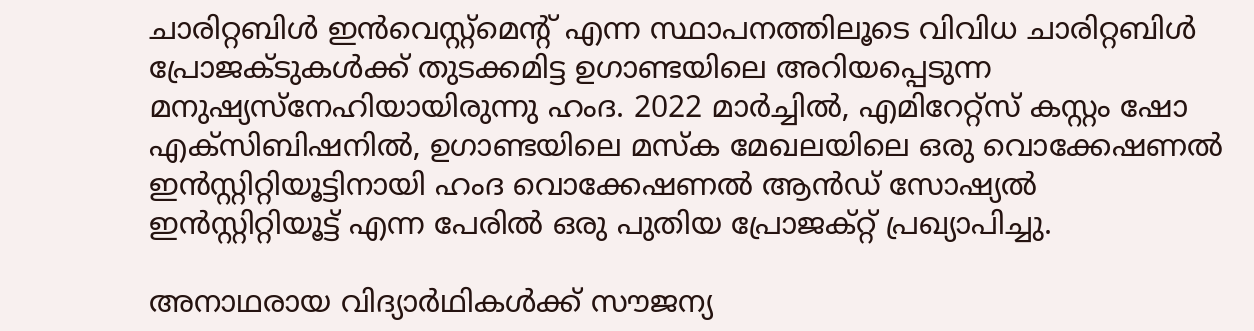ചാരിറ്റബിള്‍ ഇന്‍വെസ്റ്റ്‌മെന്റ് എന്ന സ്ഥാപനത്തിലൂടെ വിവിധ ചാരിറ്റബിള്‍ പ്രോജക്ടുകള്‍ക്ക് തുടക്കമിട്ട ഉഗാണ്ടയിലെ അറിയപ്പെടുന്ന മനുഷ്യസ്‌നേഹിയായിരുന്നു ഹംദ. 2022 മാര്‍ച്ചില്‍, എമിറേറ്റ്‌സ് കസ്റ്റം ഷോ എക്‌സിബിഷനില്‍, ഉഗാണ്ടയിലെ മസ്‌ക മേഖലയിലെ ഒരു വൊക്കേഷണല്‍ ഇന്‍സ്റ്റിറ്റിയൂട്ടിനായി ഹംദ വൊക്കേഷണല്‍ ആന്‍ഡ് സോഷ്യല്‍ ഇന്‍സ്റ്റിറ്റിയൂട്ട് എന്ന പേരില്‍ ഒരു പുതിയ പ്രോജക്റ്റ് പ്രഖ്യാപിച്ചു.

അനാഥരായ വിദ്യാര്‍ഥികള്‍ക്ക് സൗജന്യ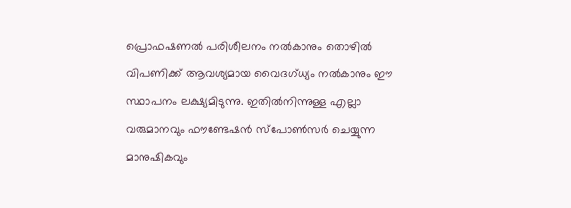പ്രൊഫഷണല്‍ പരിശീലനം നല്‍കാനും തൊഴില്‍ വിപണിക്ക് ആവശ്യമായ വൈദഗ്ധ്യം നല്‍കാനും ഈ സ്ഥാപനം ലക്ഷ്യമിടുന്നു. ഇതില്‍നിന്നുള്ള എല്ലാ വരുമാനവും ഫൗണ്ടേഷന്‍ സ്‌പോണ്‍സര്‍ ചെയ്യുന്ന മാനുഷികവും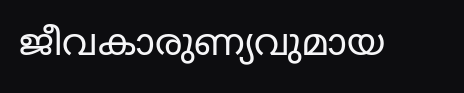ജീവകാരുണ്യവുമായ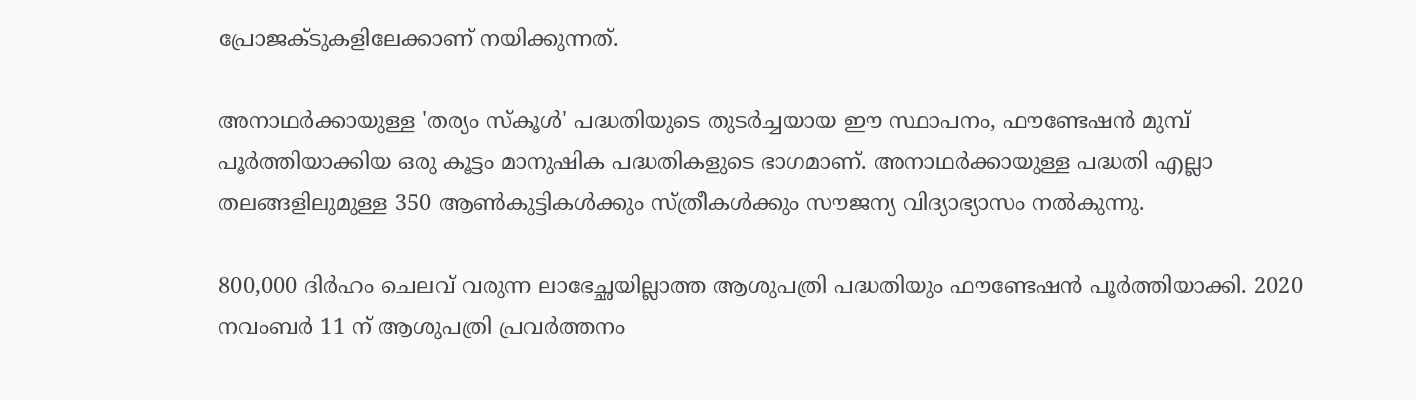പ്രോജക്ടുകളിലേക്കാണ് നയിക്കുന്നത്.

അനാഥര്‍ക്കായുള്ള 'തര്യം സ്‌കൂള്‍' പദ്ധതിയുടെ തുടര്‍ച്ചയായ ഈ സ്ഥാപനം, ഫൗണ്ടേഷന്‍ മുമ്പ് പൂര്‍ത്തിയാക്കിയ ഒരു കൂട്ടം മാനുഷിക പദ്ധതികളുടെ ഭാഗമാണ്. അനാഥര്‍ക്കായുള്ള പദ്ധതി എല്ലാ തലങ്ങളിലുമുള്ള 350 ആണ്‍കുട്ടികള്‍ക്കും സ്ത്രീകള്‍ക്കും സൗജന്യ വിദ്യാഭ്യാസം നല്‍കുന്നു.

800,000 ദിര്‍ഹം ചെലവ് വരുന്ന ലാഭേച്ഛയില്ലാത്ത ആശുപത്രി പദ്ധതിയും ഫൗണ്ടേഷന്‍ പൂര്‍ത്തിയാക്കി. 2020 നവംബര്‍ 11 ന് ആശുപത്രി പ്രവര്‍ത്തനം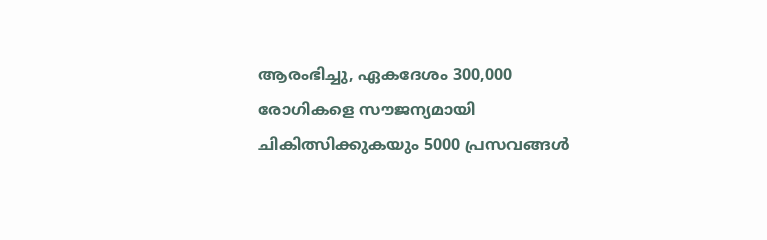ആരംഭിച്ചു, ഏകദേശം 300,000 രോഗികളെ സൗജന്യമായി ചികിത്സിക്കുകയും 5000 പ്രസവങ്ങള്‍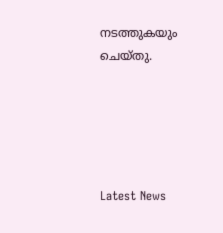നടത്തുകയും ചെയ്തു.





Latest News